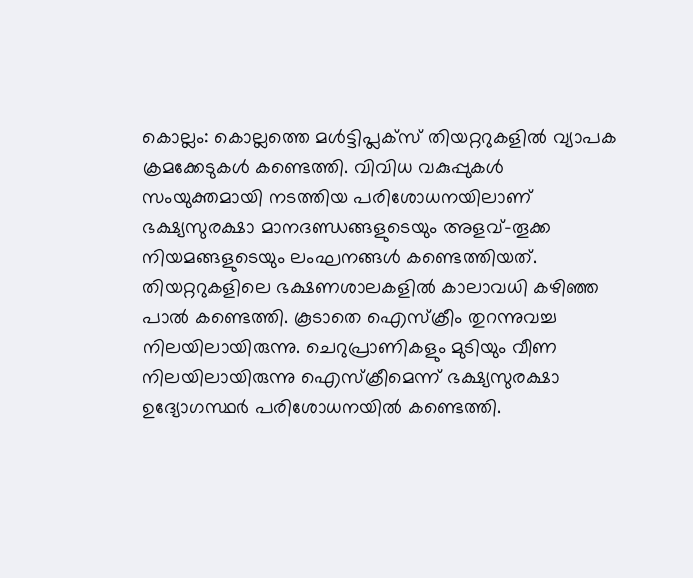കൊല്ലം: കൊല്ലത്തെ മൾട്ടിപ്ലക്സ് തിയറ്ററുകളിൽ വ്യാപക ക്രമക്കേടുകൾ കണ്ടെത്തി. വിവിധ വകുപ്പുകൾ സംയുക്തമായി നടത്തിയ പരിശോധനയിലാണ് ഭക്ഷ്യസുരക്ഷാ മാനദണ്ഡങ്ങളുടെയും അളവ്-തൂക്ക നിയമങ്ങളുടെയും ലംഘനങ്ങൾ കണ്ടെത്തിയത്.
തിയറ്ററുകളിലെ ഭക്ഷണശാലകളിൽ കാലാവധി കഴിഞ്ഞ പാൽ കണ്ടെത്തി. കൂടാതെ ഐസ്ക്രീം തുറന്നുവച്ച നിലയിലായിരുന്നു. ചെറുപ്രാണികളും മുടിയും വീണ നിലയിലായിരുന്നു ഐസ്ക്രീമെന്ന് ഭക്ഷ്യസുരക്ഷാ ഉദ്യോഗസ്ഥർ പരിശോധനയിൽ കണ്ടെത്തി.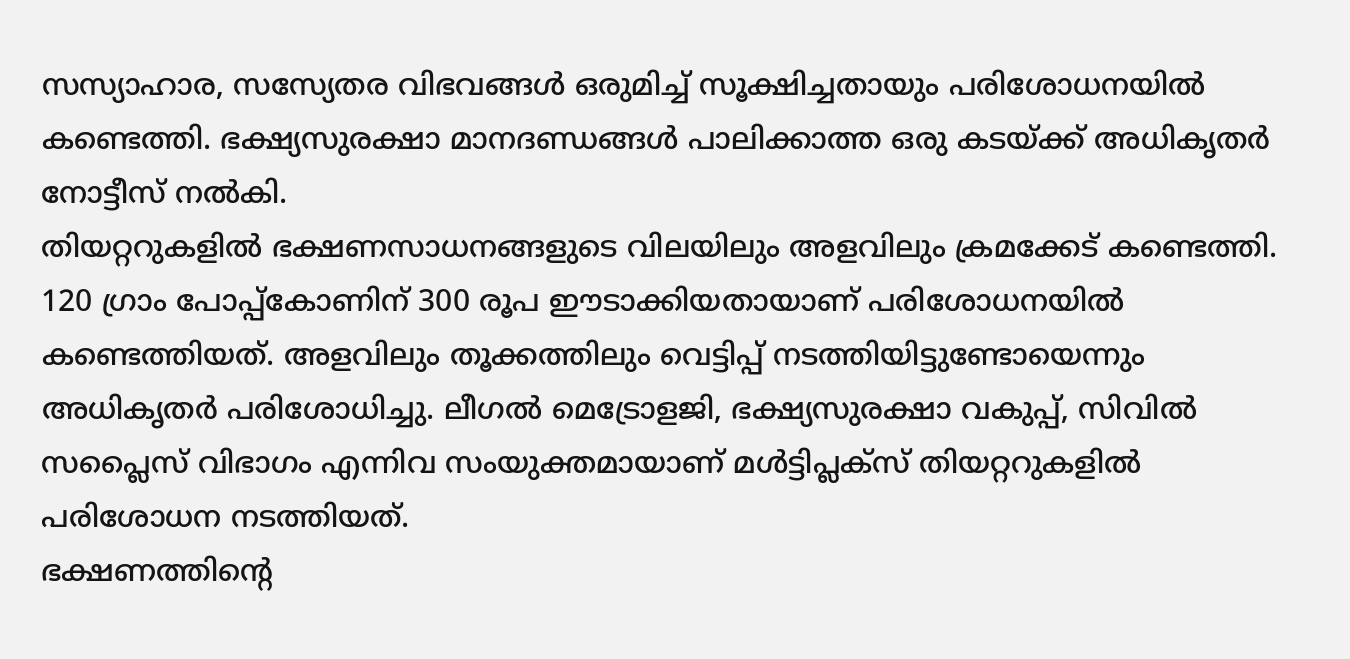സസ്യാഹാര, സസ്യേതര വിഭവങ്ങൾ ഒരുമിച്ച് സൂക്ഷിച്ചതായും പരിശോധനയിൽ കണ്ടെത്തി. ഭക്ഷ്യസുരക്ഷാ മാനദണ്ഡങ്ങൾ പാലിക്കാത്ത ഒരു കടയ്ക്ക് അധികൃതർ നോട്ടീസ് നൽകി.
തിയറ്ററുകളിൽ ഭക്ഷണസാധനങ്ങളുടെ വിലയിലും അളവിലും ക്രമക്കേട് കണ്ടെത്തി. 120 ഗ്രാം പോപ്പ്കോണിന് 300 രൂപ ഈടാക്കിയതായാണ് പരിശോധനയിൽ കണ്ടെത്തിയത്. അളവിലും തൂക്കത്തിലും വെട്ടിപ്പ് നടത്തിയിട്ടുണ്ടോയെന്നും അധികൃതർ പരിശോധിച്ചു. ലീഗൽ മെട്രോളജി, ഭക്ഷ്യസുരക്ഷാ വകുപ്പ്, സിവിൽ സപ്ലൈസ് വിഭാഗം എന്നിവ സംയുക്തമായാണ് മൾട്ടിപ്ലക്സ് തിയറ്ററുകളിൽ പരിശോധന നടത്തിയത്.
ഭക്ഷണത്തിന്റെ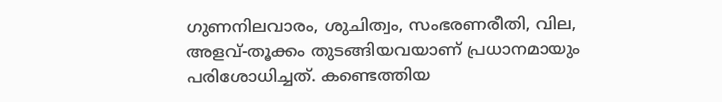ഗുണനിലവാരം, ശുചിത്വം, സംഭരണരീതി, വില, അളവ്-തൂക്കം തുടങ്ങിയവയാണ് പ്രധാനമായും പരിശോധിച്ചത്. കണ്ടെത്തിയ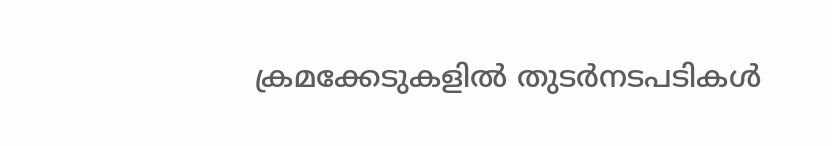ക്രമക്കേടുകളിൽ തുടർനടപടികൾ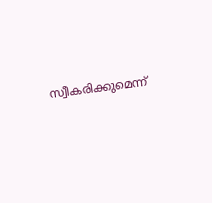സ്വീകരിക്കുമെന്ന്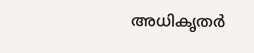അധികൃതർ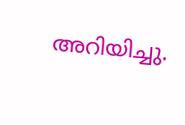അറിയിച്ചു.